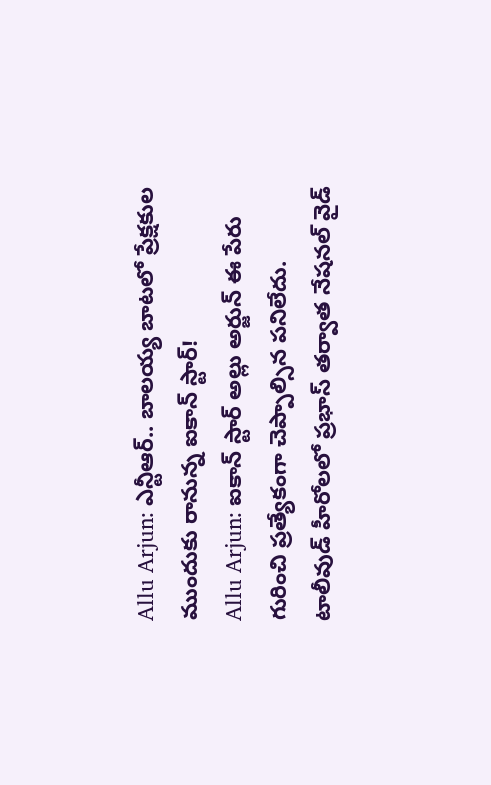Allu Arjun: ఎన్టీఆర్.. బాలయ్య బాటలో ప్రేక్షకుల ముందుకు రానున్న ఐకాన్ స్టార్!
Allu Arjun: ఐకాన్ స్టార్ అల్లు అర్జున్ ఈ పేరు గురించి ప్రత్యేకంగా చెప్పాల్సిన పనిలేదు. టాలీవుడ్ హీరోలలో ప్రభాస్ తర్వాత నేషనల్ వైడ్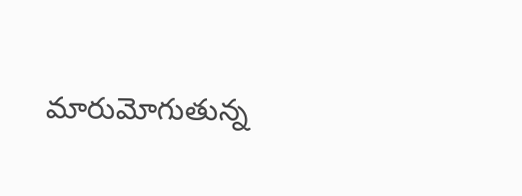మారుమోగుతున్న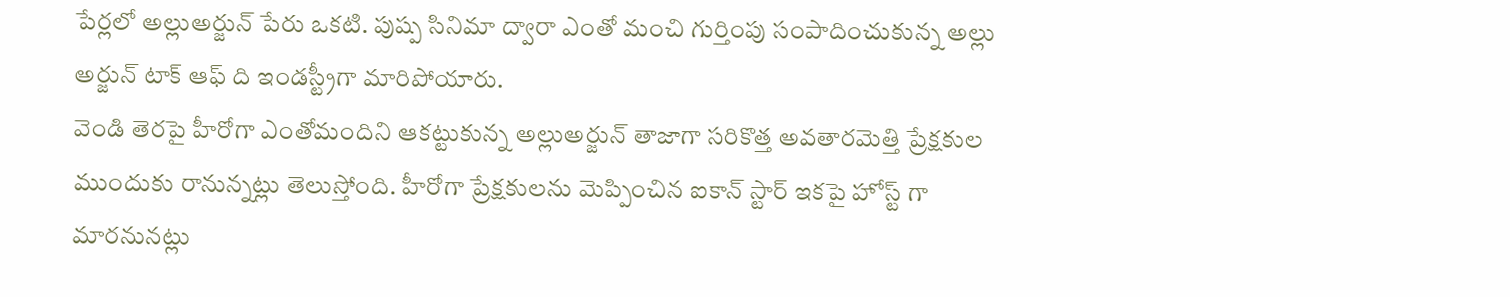పేర్లలో అల్లుఅర్జున్ పేరు ఒకటి. పుష్ప సినిమా ద్వారా ఎంతో మంచి గుర్తింపు సంపాదించుకున్న అల్లు అర్జున్ టాక్ ఆఫ్ ది ఇండస్ట్రీగా మారిపోయారు.
వెండి తెరపై హీరోగా ఎంతోమందిని ఆకట్టుకున్న అల్లుఅర్జున్ తాజాగా సరికొత్త అవతారమెత్తి ప్రేక్షకుల ముందుకు రానున్నట్లు తెలుస్తోంది. హీరోగా ప్రేక్షకులను మెప్పించిన ఐకాన్ స్టార్ ఇకపై హోస్ట్ గా మారనునట్లు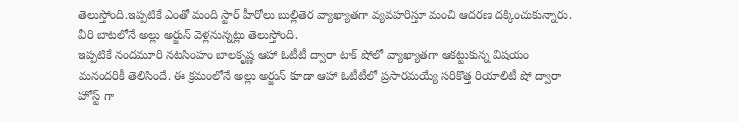తెలుస్తోంది.ఇప్పటికే ఎంతో మంది స్టార్ హీరోలు బుల్లితెర వ్యాఖ్యాతగా వ్యవహరిస్తూ మంచి ఆదరణ దక్కించుకున్నారు. వీరి బాటలోనే అల్లు అర్జున్ వెళ్లనున్నట్లు తెలుస్తోంది.
ఇప్పటికే నందమూరి నటసింహం బాలకృష్ణ ఆహా ఓటీటీ ద్వారా టాక్ షోలో వ్యాఖ్యాతగా ఆకట్టుకున్న విషయం మనందరికీ తెలిసిందే. ఈ క్రమంలోనే అల్లు అర్జున్ కూడా ఆహా ఓటీటీలో ప్రసారమయ్యే సరికొత్త రియాలిటీ షో ద్వారా హోస్ట్ గా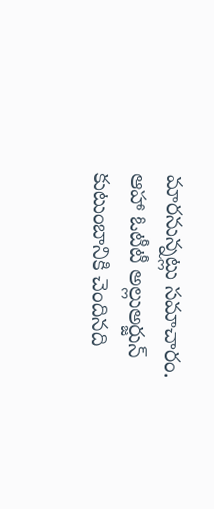మారనున్నట్లు సమాచారం.
ఆహా ఓటీటీ అల్లుఅర్జున్ కుటుంబానికి చెందినది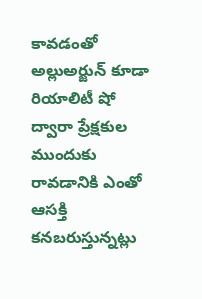కావడంతో అల్లుఅర్జున్ కూడా రియాలిటీ షో ద్వారా ప్రేక్షకుల ముందుకు రావడానికి ఎంతో ఆసక్తి కనబరుస్తున్నట్లు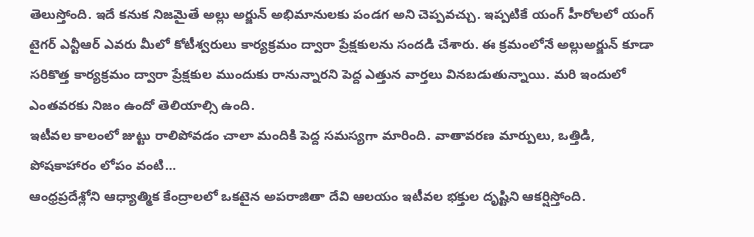తెలుస్తోంది. ఇదే కనుక నిజమైతే అల్లు అర్జున్ అభిమానులకు పండగ అని చెప్పవచ్చు. ఇప్పటికే యంగ్ హీరోలలో యంగ్ టైగర్ ఎన్టీఆర్ ఎవరు మీలో కోటీశ్వరులు కార్యక్రమం ద్వారా ప్రేక్షకులను సందడి చేశారు. ఈ క్రమంలోనే అల్లుఅర్జున్ కూడా సరికొత్త కార్యక్రమం ద్వారా ప్రేక్షకుల ముందుకు రానున్నారని పెద్ద ఎత్తున వార్తలు వినబడుతున్నాయి. మరి ఇందులో ఎంతవరకు నిజం ఉందో తెలియాల్సి ఉంది.
ఇటీవల కాలంలో జుట్టు రాలిపోవడం చాలా మందికి పెద్ద సమస్యగా మారింది. వాతావరణ మార్పులు, ఒత్తిడి, పోషకాహారం లోపం వంటి…
ఆంధ్రప్రదేశ్లోని ఆధ్యాత్మిక కేంద్రాలలో ఒకటైన అపరాజితా దేవి ఆలయం ఇటీవల భక్తుల దృష్టిని ఆకర్షిస్తోంది.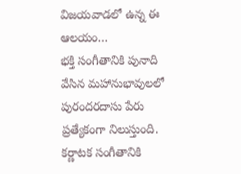విజయవాడలో ఉన్న ఈ ఆలయం…
భక్తి సంగీతానికి పునాది వేసిన మహానుభావులలో పురందరదాసు పేరు ప్రత్యేకంగా నిలుస్తుంది. కర్ణాటక సంగీతానికి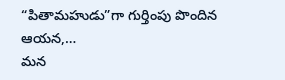“పితామహుడు”గా గుర్తింపు పొందిన ఆయన,…
మన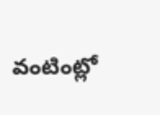వంటింట్లో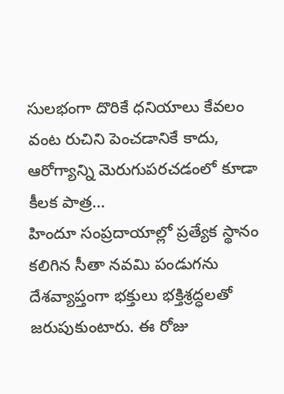సులభంగా దొరికే ధనియాలు కేవలం వంట రుచిని పెంచడానికే కాదు, ఆరోగ్యాన్ని మెరుగుపరచడంలో కూడా కీలక పాత్ర…
హిందూ సంప్రదాయాల్లో ప్రత్యేక స్థానం కలిగిన సీతా నవమి పండుగను దేశవ్యాప్తంగా భక్తులు భక్తిశ్రద్ధలతో జరుపుకుంటారు. ఈ రోజు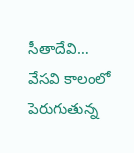సీతాదేవి…
వేసవి కాలంలో పెరుగుతున్న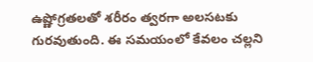ఉష్ణోగ్రతలతో శరీరం త్వరగా అలసటకు గురవుతుంది. ఈ సమయంలో కేవలం చల్లని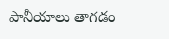పానీయాలు తాగడం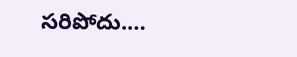సరిపోదు.…